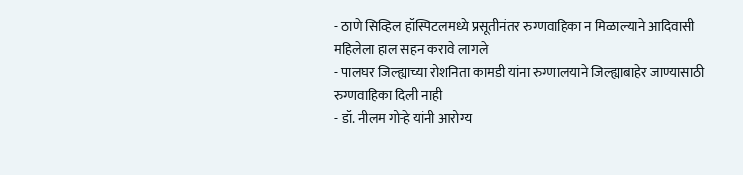- ठाणे सिव्हिल हॉस्पिटलमध्ये प्रसूतीनंतर रुग्णवाहिका न मिळाल्याने आदिवासी महिलेला हाल सहन करावे लागले
- पालघर जिल्ह्याच्या रोशनिता कामडी यांना रुग्णालयाने जिल्ह्याबाहेर जाण्यासाठी रुग्णवाहिका दिली नाही
- डॉ. नीलम गोऱ्हे यांनी आरोग्य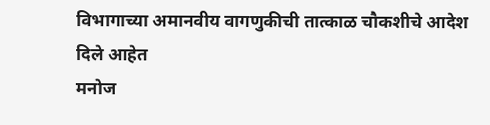विभागाच्या अमानवीय वागणुकीची तात्काळ चौकशीचे आदेश दिले आहेत
मनोज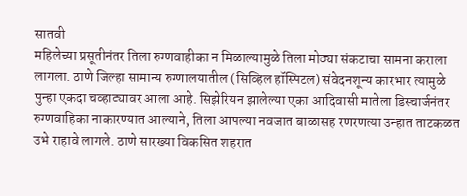सातवी
महिलेच्या प्रसूतीनंतर तिला रुग्णवाहीका न मिळाल्यामुळे तिला मोठ्या संकटाचा सामना कराला लागला. ठाणे जिल्हा सामान्य रुग्णालयातील (सिव्हिल हॉस्पिटल) संवेदनशून्य कारभार त्यामुळे पुन्हा एकदा चव्हाट्यावर आला आहे. सिझेरियन झालेल्या एका आदिवासी मातेला डिस्चार्जनंतर रुग्णवाहिका नाकारण्यात आल्याने, तिला आपल्या नवजात बाळासह रणरणत्या उन्हात ताटकळत उभे राहावे लागले. ठाणे सारख्या विकसित शहरात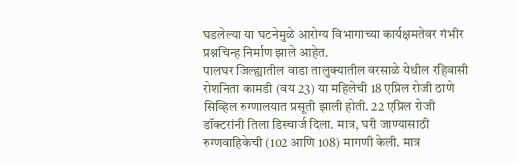घडलेल्या या घटनेमुळे आरोग्य विभागाच्या कार्यक्षमतेवर गंभीर प्रश्नचिन्ह निर्माण झाले आहेत.
पालघर जिल्ह्यातील वाडा तालुक्यातील वरसाळे येथील रहिवासी रोशनिता कामडी (वय 23) या महिलेची 18 एप्रिल रोजी ठाणे सिव्हिल रुग्णालयात प्रसूती झाली होती. 22 एप्रिल रोजी डॉक्टरांनी तिला डिस्चार्ज दिला. मात्र, घरी जाण्यासाठी रुग्णवाहिकेची (102 आणि 108) मागणी केली. मात्र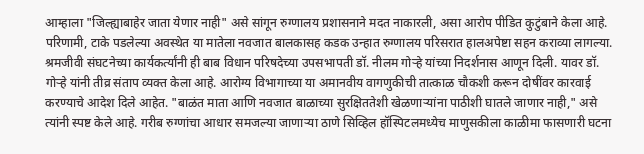आम्हाला "जिल्ह्याबाहेर जाता येणार नाही" असे सांगून रुग्णालय प्रशासनाने मदत नाकारली, असा आरोप पीडित कुटुंबाने केला आहे. परिणामी, टाके पडलेल्या अवस्थेत या मातेला नवजात बालकासह कडक उन्हात रुग्णालय परिसरात हालअपेष्टा सहन कराव्या लागल्या.
श्रमजीवी संघटनेच्या कार्यकर्त्यांनी ही बाब विधान परिषदेच्या उपसभापती डॉ. नीलम गोऱ्हे यांच्या निदर्शनास आणून दिली. यावर डॉ. गोऱ्हे यांनी तीव्र संताप व्यक्त केला आहे. आरोग्य विभागाच्या या अमानवीय वागणुकीची तात्काळ चौकशी करून दोषींवर कारवाई करण्याचे आदेश दिले आहेत. "बाळंत माता आणि नवजात बाळाच्या सुरक्षिततेशी खेळणाऱ्यांना पाठीशी घातले जाणार नाही," असे त्यांनी स्पष्ट केले आहे. गरीब रुग्णांचा आधार समजल्या जाणाऱ्या ठाणे सिव्हिल हॉस्पिटलमध्येच माणुसकीला काळीमा फासणारी घटना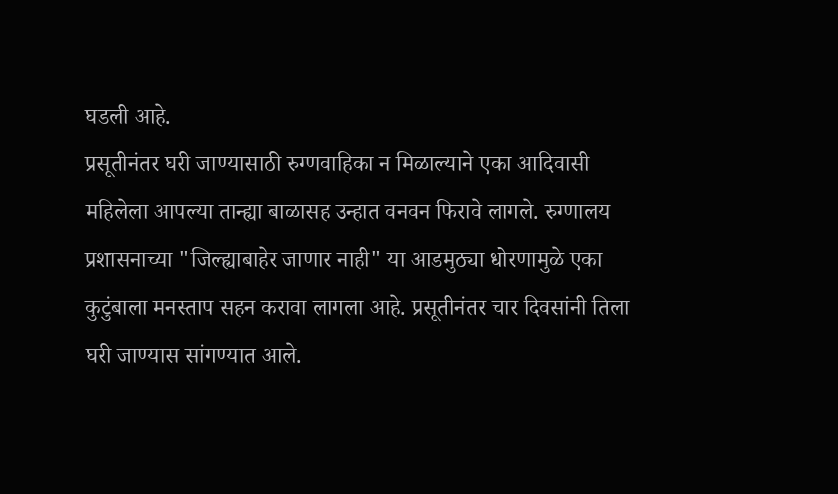घडली आहे.
प्रसूतीनंतर घरी जाण्यासाठी रुग्णवाहिका न मिळाल्याने एका आदिवासी महिलेला आपल्या तान्ह्या बाळासह उन्हात वनवन फिरावे लागले. रुग्णालय प्रशासनाच्या "जिल्ह्याबाहेर जाणार नाही" या आडमुठ्या धोरणामुळे एका कुटुंबाला मनस्ताप सहन करावा लागला आहे. प्रसूतीनंतर चार दिवसांनी तिला घरी जाण्यास सांगण्यात आले.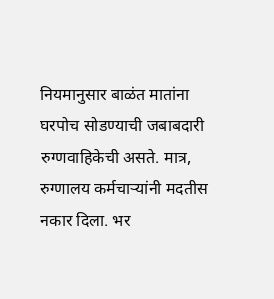नियमानुसार बाळंत मातांना घरपोच सोडण्याची जबाबदारी रुग्णवाहिकेची असते. मात्र, रुग्णालय कर्मचाऱ्यांनी मदतीस नकार दिला. भर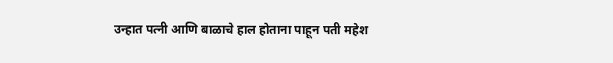उन्हात पत्नी आणि बाळाचे हाल होताना पाहून पती महेश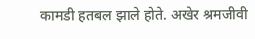कामडी हतबल झाले होते. अखेर श्रमजीवी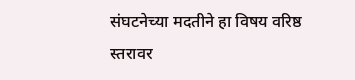संघटनेच्या मदतीने हा विषय वरिष्ठ स्तरावर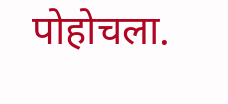पोहोचला.